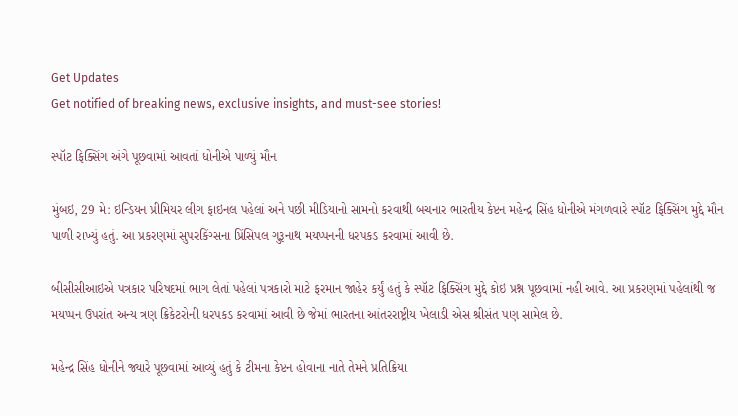Get Updates
Get notified of breaking news, exclusive insights, and must-see stories!

સ્પૉટ ફિક્સિંગ અંગે પૂછવામાં આવતાં ધોનીએ પાળ્યું મૌન

મુંબઇ, 29 મે: ઇન્ડિયન પ્રીમિયર લીગ ફાઇનલ પહેલાં અને પછી મીડિયાનો સામનો કરવાથી બચનાર ભારતીય કેપ્ટન મહેન્દ્ર સિંહ ધોનીએ મંગળવારે સ્પૉટ ફિક્સિંગ મુદ્દે મૌન પાળી રાખ્યું હતું. આ પ્રકરણમાં સુપરકિંગ્સના પ્રિંસિપલ ગુરૂનાથ મયપ્પનની ધરપકડ કરવામાં આવી છે.

બીસીસીઆઇએ પત્રકાર પરિષદમાં ભાગ લેતાં પહેલાં પત્રકારો માટે ફરમાન જાહેર કર્યું હતું કે સ્પૉટ ફિક્સિંગ મુદ્દે કોઇ પ્રશ્ન પૂછવામાં નહી આવે. આ પ્રકરણમાં પહેલાંથી જ મયપ્પન ઉપરાંત અન્ય ત્રણ ક્રિકેટરોની ધરપકડ કરવામાં આવી છે જેમાં ભારતના આંતરરાષ્ટ્રીય ખેલાડી એસ શ્રીસંત પણ સામેલ છે.

મહેન્દ્ર સિંહ ધોનીને જ્યારે પૂછવામાં આવ્યું હતું કે ટીમના કેપ્ટન હોવાના નાતે તેમને પ્રતિક્રિયા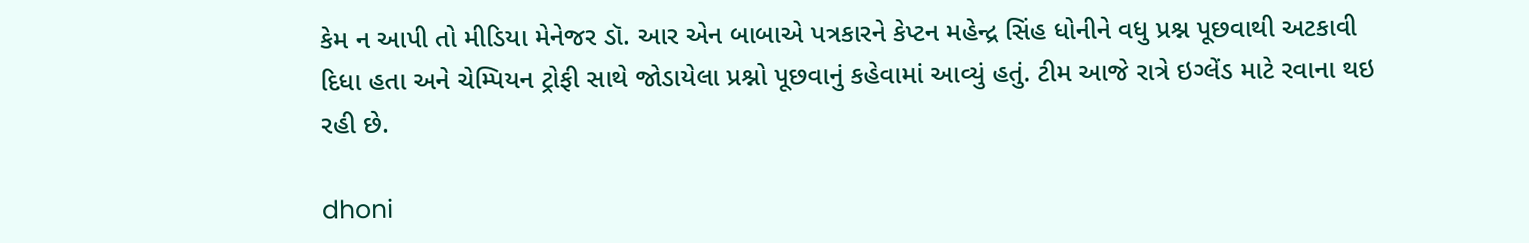કેમ ન આપી તો મીડિયા મેનેજર ડૉ. આર એન બાબાએ પત્રકારને કેપ્ટન મહેન્દ્ર સિંહ ધોનીને વધુ પ્રશ્ન પૂછવાથી અટકાવી દિધા હતા અને ચેમ્પિયન ટ્રોફી સાથે જોડાયેલા પ્રશ્નો પૂછવાનું કહેવામાં આવ્યું હતું. ટીમ આજે રાત્રે ઇગ્લેંડ માટે રવાના થઇ રહી છે.

dhoni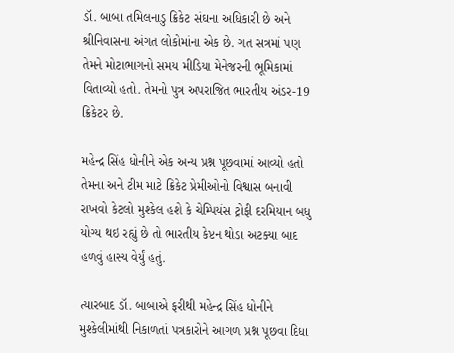ડૉ. બાબા તમિલનાડુ ક્રિકેટ સંઘના અધિકારી છે અને શ્રીનિવાસના અંગત લોકોમાંના એક છે. ગત સત્રમાં પણ તેમને મોટાભાગનો સમય મીડિયા મેનેજરની ભૂમિકામાં વિતાવ્યો હતો. તેમનો પુત્ર અપરાજિત ભારતીય અંડર-19 ક્રિકેટર છે.

મહેન્દ્ર સિંહ ધોનીને એક અન્ય પ્રશ્ન પૂછવામાં આવ્યો હતો તેમના અને ટીમ માટે ક્રિકેટ પ્રેમીઓનો વિશ્વાસ બનાવી રાખવો કેટલો મુશ્કેલ હશે કે ચેમ્પિયંસ ટ્રોફી દરમિયાન બધુ યોગ્ય થઇ રહ્યું છે તો ભારતીય કેપ્ટન થોડા અટક્યા બાદ હળવું હાસ્ય વેર્યું હતું.

ત્યારબાદ ડૉ. બાબાએ ફરીથી મહેન્દ્ર સિંહ ધોનીને મુશ્કેલીમાંથી નિકાળતાં પત્રકારોને આગળ પ્રશ્ન પૂછવા દિધા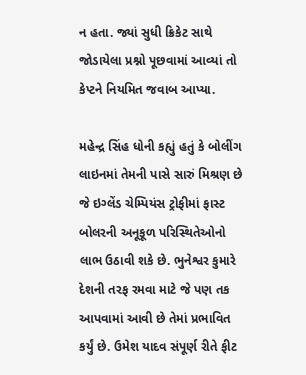ન હતા. જ્યાં સુધી ક્રિકેટ સાથે જોડાયેલા પ્રશ્નો પૂછવામાં આવ્યાં તો કેપ્ટને નિયમિત જવાબ આપ્યા.

મહેન્દ્ર સિંહ ધોની કહ્યું હતું કે બોલીંગ લાઇનમાં તેમની પાસે સારું મિશ્રણ છે જે ઇગ્લેંડ ચેમ્પિયંસ ટ્રોફીમાં ફાસ્ટ બોલરની અનૂકૂળ પરિસ્થિતેઓનો લાભ ઉઠાવી શકે છે. ભુનેશ્વર કુમારે દેશની તરફ રમવા માટે જે પણ તક આપવામાં આવી છે તેમાં પ્રભાવિત કર્યું છે. ઉમેશ યાદવ સંપૂર્ણ રીતે ફીટ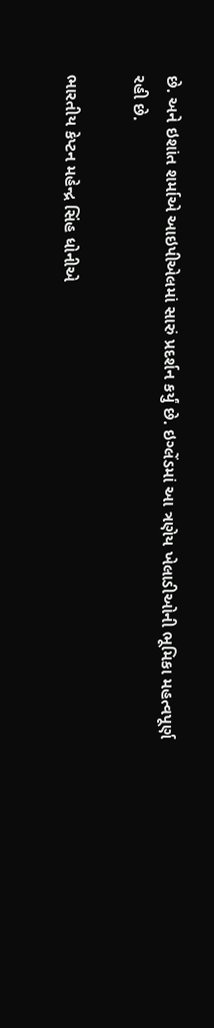છે. અને ઇશાંત શર્માએ આઇપીએલમાં સારું પ્રદર્શન કર્યું છે. ઇગ્લેંડમાં આ ત્રણેય ખેલાડીઓની ભૂમિકા મહત્વપૂર્ણ રહી છે.

ભારતીય કેપ્ટન મહેન્દ્ર સિંહ ધોનીએ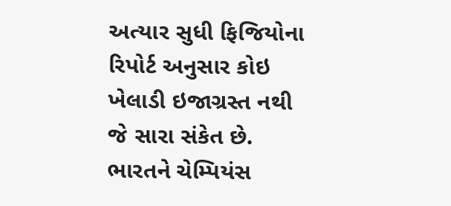અત્યાર સુધી ફિજિયોના રિપોર્ટ અનુસાર કોઇ ખેલાડી ઇજાગ્રસ્ત નથી જે સારા સંકેત છે. ભારતને ચેમ્પિયંસ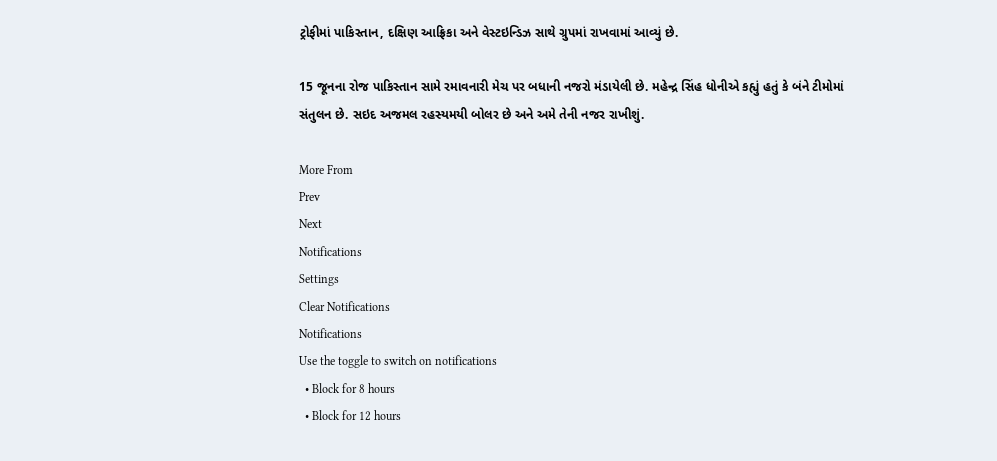ટ્રોફીમાં પાકિસ્તાન, દક્ષિણ આફ્રિકા અને વેસ્ટઇન્ડિઝ સાથે ગ્રુપમાં રાખવામાં આવ્યું છે.

15 જૂનના રોજ પાકિસ્તાન સામે રમાવનારી મેચ પર બધાની નજરો મંડાયેલી છે. મહેન્દ્ર સિંહ ધોનીએ કહ્યું હતું કે બંને ટીમોમાં સંતુલન છે. સઇદ અજમલ રહસ્યમયી બોલર છે અને અમે તેની નજર રાખીશું.

More From
Prev
Next
Notifications
Settings
Clear Notifications
Notifications
Use the toggle to switch on notifications
  • Block for 8 hours
  • Block for 12 hours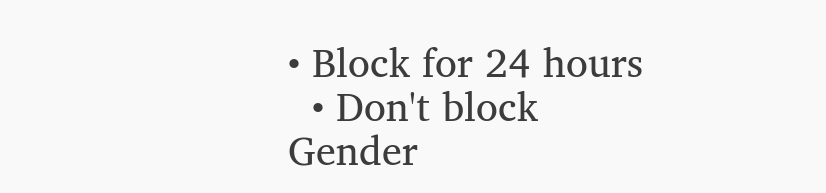• Block for 24 hours
  • Don't block
Gender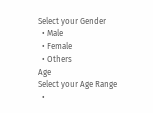Select your Gender
  • Male
  • Female
  • Others
Age
Select your Age Range
  •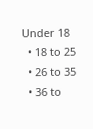Under 18
  • 18 to 25
  • 26 to 35
  • 36 to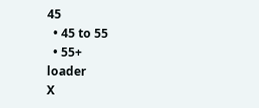45
  • 45 to 55
  • 55+
loader
X